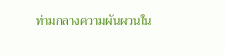ท่ามกลางความผันผวนใน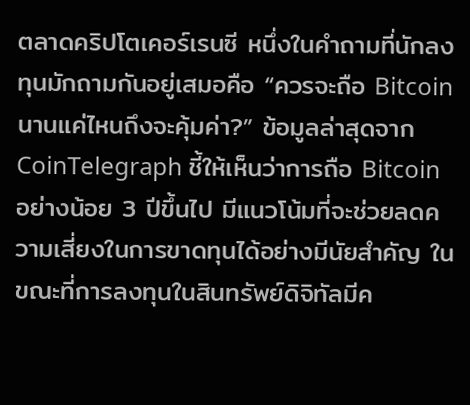ตลาดคริปโตเคอร์เรนซี หนึ่งในคำถามที่นักลงทุนมักถามกันอยู่เสมอคือ “ควรจะถือ Bitcoin นานแค่ไหนถึงจะคุ้มค่า?” ข้อมูลล่าสุดจาก CoinTelegraph ชี้ให้เห็นว่าการถือ Bitcoin อย่างน้อย 3 ปีขึ้นไป มีแนวโน้มที่จะช่วยลดความเสี่ยงในการขาดทุนได้อย่างมีนัยสำคัญ ในขณะที่การลงทุนในสินทรัพย์ดิจิทัลมีค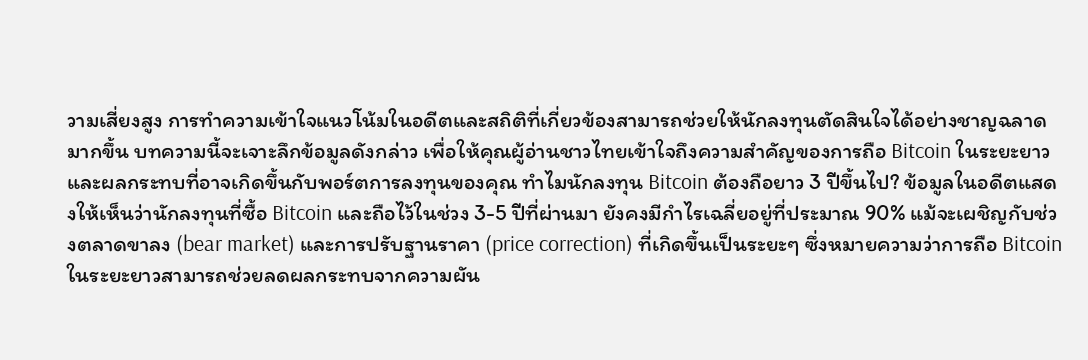วามเสี่ยงสูง การทำความเข้าใจแนวโน้มในอดีตและสถิติที่เกี่ยวข้องสามารถช่วยให้นักลงทุนตัดสินใจได้อย่างชาญฉลาดมากขึ้น บทความนี้จะเจาะลึกข้อมูลดังกล่าว เพื่อให้คุณผู้อ่านชาวไทยเข้าใจถึงความสำคัญของการถือ Bitcoin ในระยะยาว และผลกระทบที่อาจเกิดขึ้นกับพอร์ตการลงทุนของคุณ ทำไมนักลงทุน Bitcoin ต้องถือยาว 3 ปีขึ้นไป? ข้อมูลในอดีตแสดงให้เห็นว่านักลงทุนที่ซื้อ Bitcoin และถือไว้ในช่วง 3-5 ปีที่ผ่านมา ยังคงมีกำไรเฉลี่ยอยู่ที่ประมาณ 90% แม้จะเผชิญกับช่วงตลาดขาลง (bear market) และการปรับฐานราคา (price correction) ที่เกิดขึ้นเป็นระยะๆ ซึ่งหมายความว่าการถือ Bitcoin ในระยะยาวสามารถช่วยลดผลกระทบจากความผัน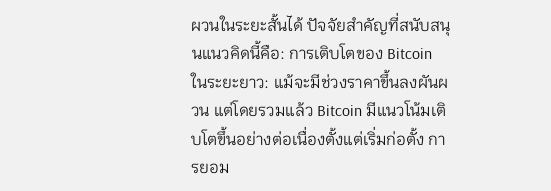ผวนในระยะสั้นได้ ปัจจัยสำคัญที่สนับสนุนแนวคิดนี้คือ: การเติบโตของ Bitcoin ในระยะยาว: แม้จะมีช่วงราคาขึ้นลงผันผวน แต่โดยรวมแล้ว Bitcoin มีแนวโน้มเติบโตขึ้นอย่างต่อเนื่องตั้งแต่เริ่มก่อตั้ง การยอม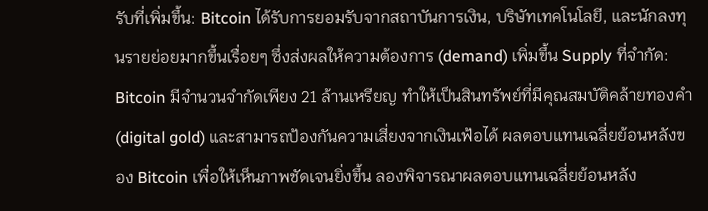รับที่เพิ่มขึ้น: Bitcoin ได้รับการยอมรับจากสถาบันการเงิน, บริษัทเทคโนโลยี, และนักลงทุนรายย่อยมากขึ้นเรื่อยๆ ซึ่งส่งผลให้ความต้องการ (demand) เพิ่มขึ้น Supply ที่จำกัด: Bitcoin มีจำนวนจำกัดเพียง 21 ล้านเหรียญ ทำให้เป็นสินทรัพย์ที่มีคุณสมบัติคล้ายทองคำ (digital gold) และสามารถป้องกันความเสี่ยงจากเงินเฟ้อได้ ผลตอบแทนเฉลี่ยย้อนหลังของ Bitcoin เพื่อให้เห็นภาพชัดเจนยิ่งขึ้น ลองพิจารณาผลตอบแทนเฉลี่ยย้อนหลัง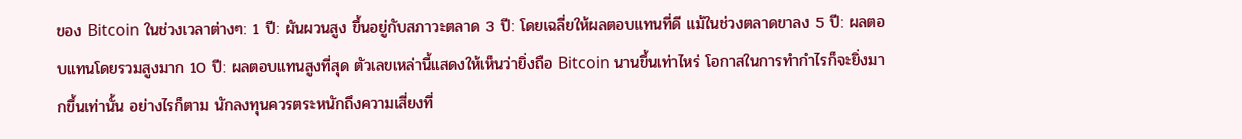ของ Bitcoin ในช่วงเวลาต่างๆ: 1 ปี: ผันผวนสูง ขึ้นอยู่กับสภาวะตลาด 3 ปี: โดยเฉลี่ยให้ผลตอบแทนที่ดี แม้ในช่วงตลาดขาลง 5 ปี: ผลตอบแทนโดยรวมสูงมาก 10 ปี: ผลตอบแทนสูงที่สุด ตัวเลขเหล่านี้แสดงให้เห็นว่ายิ่งถือ Bitcoin นานขึ้นเท่าไหร่ โอกาสในการทำกำไรก็จะยิ่งมากขึ้นเท่านั้น อย่างไรก็ตาม นักลงทุนควรตระหนักถึงความเสี่ยงที่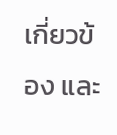เกี่ยวข้อง และ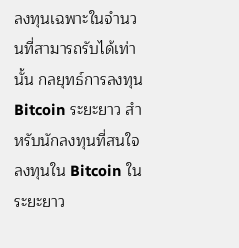ลงทุนเฉพาะในจำนวนที่สามารถรับได้เท่านั้น กลยุทธ์การลงทุน Bitcoin ระยะยาว สำหรับนักลงทุนที่สนใจลงทุนใน Bitcoin ในระยะยาว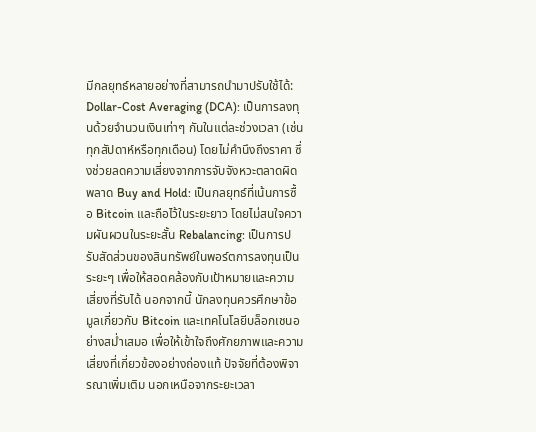มีกลยุทธ์หลายอย่างที่สามารถนำมาปรับใช้ได้: Dollar-Cost Averaging (DCA): เป็นการลงทุนด้วยจำนวนเงินเท่าๆ กันในแต่ละช่วงเวลา (เช่น ทุกสัปดาห์หรือทุกเดือน) โดยไม่คำนึงถึงราคา ซึ่งช่วยลดความเสี่ยงจากการจับจังหวะตลาดผิดพลาด Buy and Hold: เป็นกลยุทธ์ที่เน้นการซื้อ Bitcoin และถือไว้ในระยะยาว โดยไม่สนใจความผันผวนในระยะสั้น Rebalancing: เป็นการปรับสัดส่วนของสินทรัพย์ในพอร์ตการลงทุนเป็นระยะๆ เพื่อให้สอดคล้องกับเป้าหมายและความเสี่ยงที่รับได้ นอกจากนี้ นักลงทุนควรศึกษาข้อมูลเกี่ยวกับ Bitcoin และเทคโนโลยีบล็อกเชนอย่างสม่ำเสมอ เพื่อให้เข้าใจถึงศักยภาพและความเสี่ยงที่เกี่ยวข้องอย่างถ่องแท้ ปัจจัยที่ต้องพิจารณาเพิ่มเติม นอกเหนือจากระยะเวลา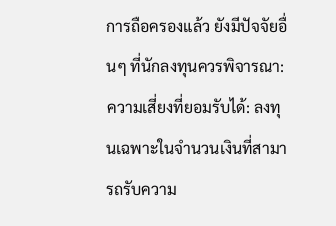การถือครองแล้ว ยังมีปัจจัยอื่นๆ ที่นักลงทุนควรพิจารณา: ความเสี่ยงที่ยอมรับได้: ลงทุนเฉพาะในจำนวนเงินที่สามารถรับความ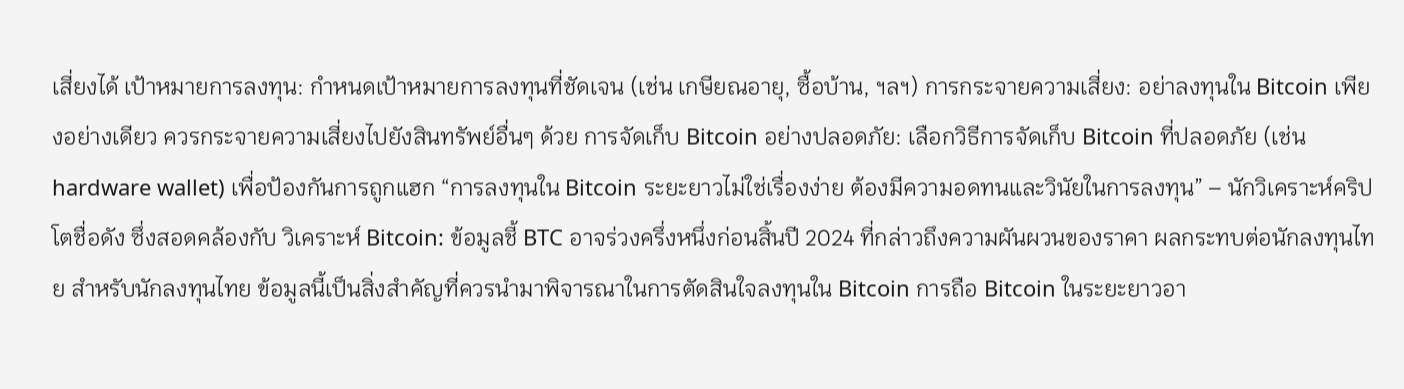เสี่ยงได้ เป้าหมายการลงทุน: กำหนดเป้าหมายการลงทุนที่ชัดเจน (เช่น เกษียณอายุ, ซื้อบ้าน, ฯลฯ) การกระจายความเสี่ยง: อย่าลงทุนใน Bitcoin เพียงอย่างเดียว ควรกระจายความเสี่ยงไปยังสินทรัพย์อื่นๆ ด้วย การจัดเก็บ Bitcoin อย่างปลอดภัย: เลือกวิธีการจัดเก็บ Bitcoin ที่ปลอดภัย (เช่น hardware wallet) เพื่อป้องกันการถูกแฮก “การลงทุนใน Bitcoin ระยะยาวไม่ใช่เรื่องง่าย ต้องมีความอดทนและวินัยในการลงทุน” – นักวิเคราะห์คริปโตชื่อดัง ซึ่งสอดคล้องกับ วิเคราะห์ Bitcoin: ข้อมูลชี้ BTC อาจร่วงครึ่งหนึ่งก่อนสิ้นปี 2024 ที่กล่าวถึงความผันผวนของราคา ผลกระทบต่อนักลงทุนไทย สำหรับนักลงทุนไทย ข้อมูลนี้เป็นสิ่งสำคัญที่ควรนำมาพิจารณาในการตัดสินใจลงทุนใน Bitcoin การถือ Bitcoin ในระยะยาวอา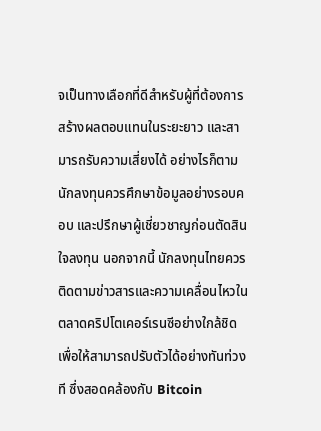จเป็นทางเลือกที่ดีสำหรับผู้ที่ต้องการสร้างผลตอบแทนในระยะยาว และสามารถรับความเสี่ยงได้ อย่างไรก็ตาม นักลงทุนควรศึกษาข้อมูลอย่างรอบคอบ และปรึกษาผู้เชี่ยวชาญก่อนตัดสินใจลงทุน นอกจากนี้ นักลงทุนไทยควรติดตามข่าวสารและความเคลื่อนไหวในตลาดคริปโตเคอร์เรนซีอย่างใกล้ชิด เพื่อให้สามารถปรับตัวได้อย่างทันท่วงที ซึ่งสอดคล้องกับ Bitcoin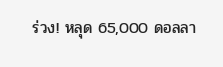ร่วง! หลุด 65,000 ดอลลา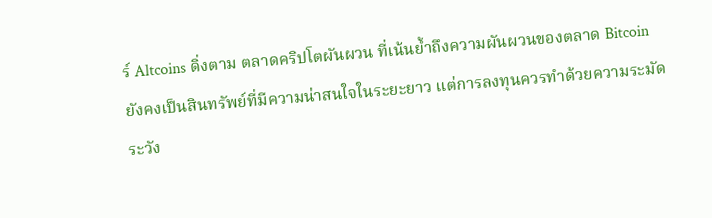ร์ Altcoins ดิ่งตาม ตลาดคริปโตผันผวน ที่เน้นย้ำถึงความผันผวนของตลาด Bitcoin ยังคงเป็นสินทรัพย์ที่มีความน่าสนใจในระยะยาว แต่การลงทุนควรทำด้วยความระมัดระวัง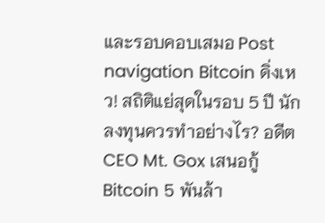และรอบคอบเสมอ Post navigation Bitcoin ดิ่งเหว! สถิติแย่สุดในรอบ 5 ปี นักลงทุนควรทำอย่างไร? อดีต CEO Mt. Gox เสนอกู้ Bitcoin 5 พันล้า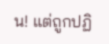น! แต่ถูกปฏิ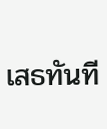เสธทันที